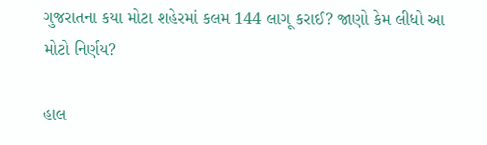ગુજરાતના કયા મોટા શહેરમાં કલમ 144 લાગૂ કરાઈ? જાણો કેમ લીધો આ મોટો નિર્ણય?

હાલ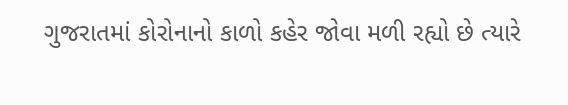ગુજરાતમાં કોરોનાનો કાળો કહેર જોવા મળી રહ્યો છે ત્યારે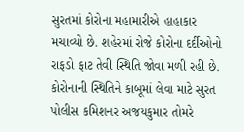સુરતમાં કોરોના મહામારીએ હાહાકાર મચાવ્યો છે. શહેરમાં રોજે કોરોના દર્દીઓનો રાફડો ફાટ તેવી સ્થિતિ જોવા મળી રહી છે. કોરોનાની સ્થિતિને કાબૂમાં લેવા માટે સુરત પોલીસ કમિશનર અજયકુમાર તોમરે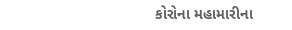કોરોના મહામારીના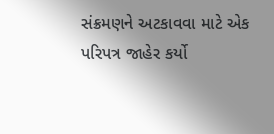સંક્રમણને અટકાવવા માટે એક પરિપત્ર જાહેર કર્યો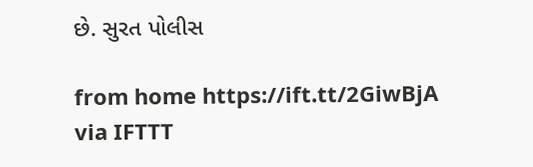છે. સુરત પોલીસ

from home https://ift.tt/2GiwBjA
via IFTTT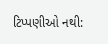ટિપ્પણીઓ નથી: